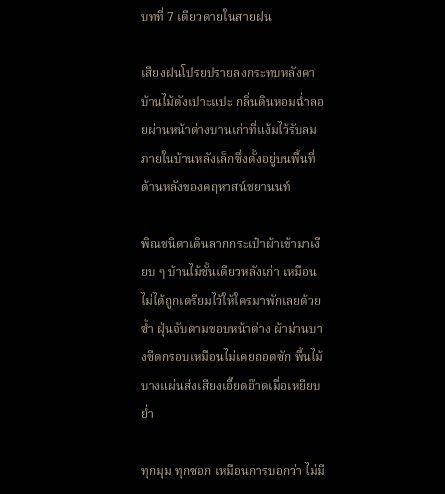บทที่ 7 เดียวดายในสายฝน

เสียงฝนโปรยปรายลงกระทบหลังคาบ้านไม้ดังเปาะแปะ กลิ่นดินหอมฉ่ำลอยผ่านหน้าต่างบานเก่าที่แง้มไว้รับลม ภายในบ้านหลังเล็กซึ่งตั้งอยู่บนพื้นที่ด้านหลังของคฤหาสน์ชยานนท์

พิณชนิตาเดินลากกระเป๋าผ้าเข้ามาเงียบ ๆ บ้านไม้ชั้นเดียวหลังเก่า เหมือนไม่ได้ถูกเตรียมไว้ให้ใครมาพักเลยด้วยซ้ำ ฝุ่นจับตามขอบหน้าต่าง ผ้าม่านบางซีดกรอบเหมือนไม่เคยถอดซัก พื้นไม้บางแผ่นส่งเสียงเอี๊ยดอ๊าดเมื่อเหยียบย่ำ

ทุกมุม ทุกซอก เหมือนการบอกว่า ไม่มี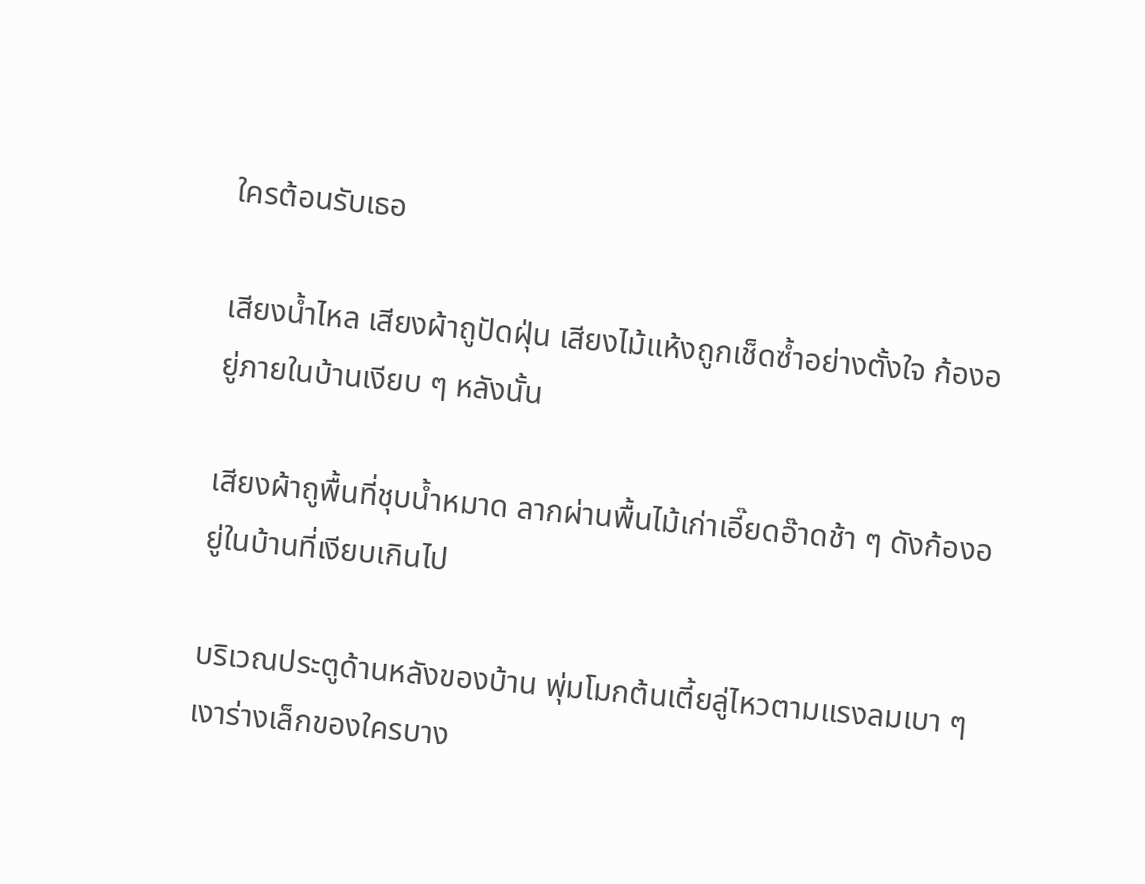ใครต้อนรับเธอ

เสียงน้ำไหล เสียงผ้าถูปัดฝุ่น เสียงไม้แห้งถูกเช็ดซ้ำอย่างตั้งใจ ก้องอยู่ภายในบ้านเงียบ ๆ หลังนั้น

เสียงผ้าถูพื้นที่ชุบน้ำหมาด ลากผ่านพื้นไม้เก่าเอี๊ยดอ๊าดช้า ๆ ดังก้องอยู่ในบ้านที่เงียบเกินไป

บริเวณประตูด้านหลังของบ้าน พุ่มโมกต้นเตี้ยลู่ไหวตามแรงลมเบา ๆ เงาร่างเล็กของใครบาง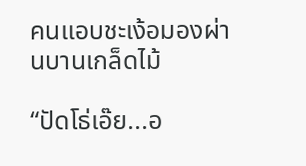คนแอบชะเง้อมองผ่านบานเกล็ดไม้

“ปัดโธ่เอ๊ย...อ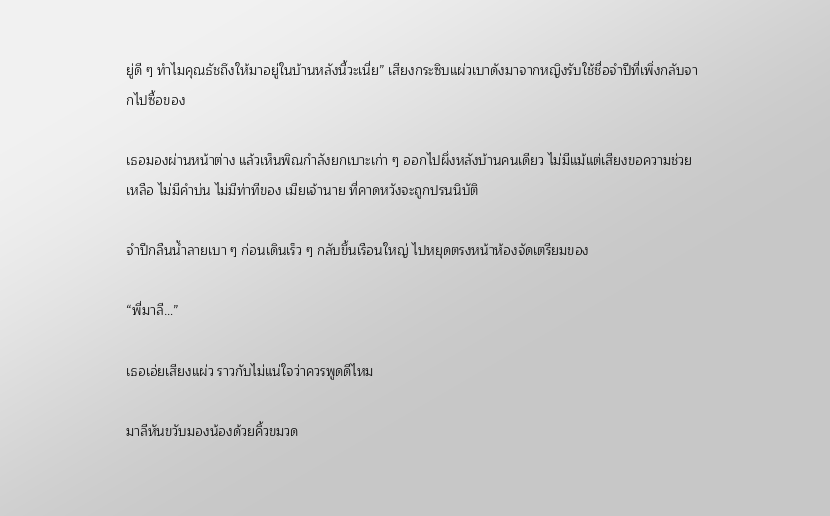ยู่ดี ๆ ทำไมคุณธัชถึงให้มาอยู่ในบ้านหลังนี้วะเนี่ย” เสียงกระซิบแผ่วเบาดังมาจากหญิงรับใช้ชื่อจำปีที่เพิ่งกลับจากไปซื้อของ

เธอมองผ่านหน้าต่าง แล้วเห็นพิณกำลังยกเบาะเก่า ๆ ออกไปผึ่งหลังบ้านคนเดียว ไม่มีแม้แต่เสียงขอความช่วยเหลือ ไม่มีคำบ่น ไม่มีท่าทีของ เมียเจ้านาย ที่คาดหวังจะถูกปรนนิบัติ

จำปีกลืนน้ำลายเบา ๆ ก่อนเดินเร็ว ๆ กลับขึ้นเรือนใหญ่ ไปหยุดตรงหน้าห้องจัดเตรียมของ

“พี่มาลี…”

เธอเอ่ยเสียงแผ่ว ราวกับไม่แน่ใจว่าควรพูดดีไหม

มาลีหันขวับมองน้องด้วยคิ้วขมวด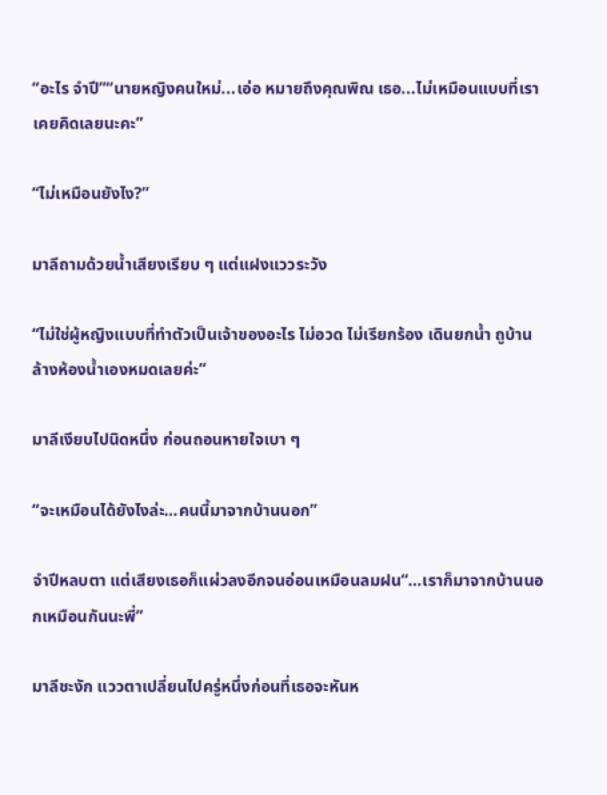“อะไร จำปี”“นายหญิงคนใหม่...เอ่อ หมายถึงคุณพิณ เธอ...ไม่เหมือนแบบที่เราเคยคิดเลยนะคะ”

“ไม่เหมือนยังไง?”

มาลีถามด้วยน้ำเสียงเรียบ ๆ แต่แฝงแววระวัง

“ไม่ใช่ผู้หญิงแบบที่ทำตัวเป็นเจ้าของอะไร ไม่อวด ไม่เรียกร้อง เดินยกน้ำ ถูบ้าน ล้างห้องน้ำเองหมดเลยค่ะ”

มาลีเงียบไปนิดหนึ่ง ก่อนถอนหายใจเบา ๆ

“จะเหมือนได้ยังไงล่ะ…คนนี้มาจากบ้านนอก”

จำปีหลบตา แต่เสียงเธอก็แผ่วลงอีกจนอ่อนเหมือนลมฝน“…เราก็มาจากบ้านนอกเหมือนกันนะพี่”

มาลีชะงัก แววตาเปลี่ยนไปครู่หนึ่งก่อนที่เธอจะหันห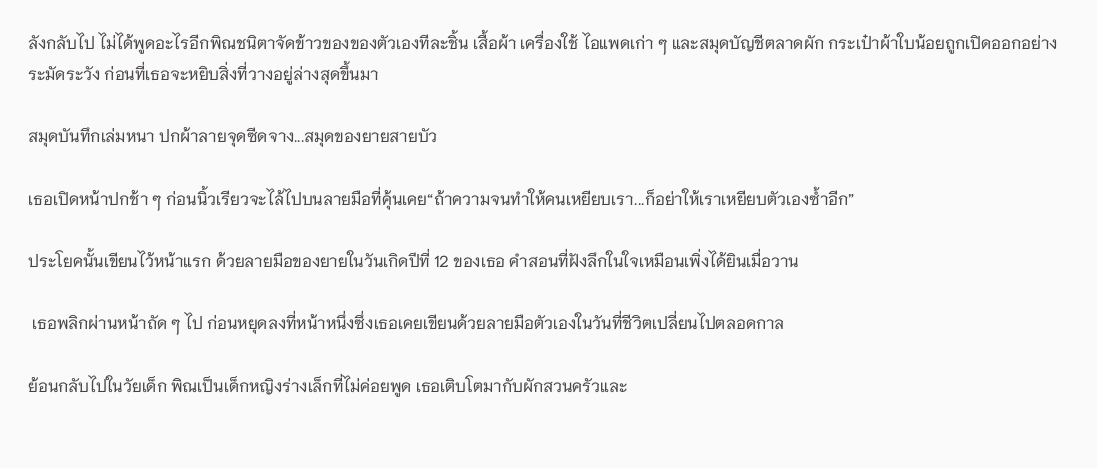ลังกลับไป ไม่ได้พูดอะไรอีกพิณชนิตาจัดข้าวของของตัวเองทีละชิ้น เสื้อผ้า เครื่องใช้ ไอแพดเก่า ๆ และสมุดบัญชีตลาดผัก กระเป๋าผ้าใบน้อยถูกเปิดออกอย่างระมัดระวัง ก่อนที่เธอจะหยิบสิ่งที่วางอยู่ล่างสุดขึ้นมา

สมุดบันทึกเล่มหนา ปกผ้าลายจุดซีดจาง...สมุดของยายสายบัว

เธอเปิดหน้าปกช้า ๆ ก่อนนิ้วเรียวจะไล้ไปบนลายมือที่คุ้นเคย“ถ้าความจนทำให้คนเหยียบเรา...ก็อย่าให้เราเหยียบตัวเองซ้ำอีก”

ประโยคนั้นเขียนไว้หน้าแรก ด้วยลายมือของยายในวันเกิดปีที่ 12 ของเธอ คำสอนที่ฝังลึกในใจเหมือนเพิ่งได้ยินเมื่อวาน

 เธอพลิกผ่านหน้าถัด ๆ ไป ก่อนหยุดลงที่หน้าหนึ่งซึ่งเธอเคยเขียนด้วยลายมือตัวเองในวันที่ชีวิตเปลี่ยนไปตลอดกาล

ย้อนกลับไปในวัยเด็ก พิณเป็นเด็กหญิงร่างเล็กที่ไม่ค่อยพูด เธอเติบโตมากับผักสวนครัวและ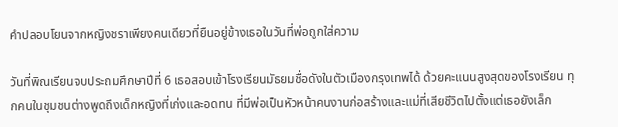คำปลอบโยนจากหญิงชราเพียงคนเดียวที่ยืนอยู่ข้างเธอในวันที่พ่อถูกใส่ความ

วันที่พิณเรียนจบประถมศึกษาปีที่ 6 เธอสอบเข้าโรงเรียนมัธยมชื่อดังในตัวเมืองกรุงเทพได้ ด้วยคะแนนสูงสุดของโรงเรียน ทุกคนในชุมชนต่างพูดถึงเด็กหญิงที่เก่งและอดทน ที่มีพ่อเป็นหัวหน้าคนงานก่อสร้างและแม่ที่เสียชีวิตไปตั้งแต่เธอยังเล็ก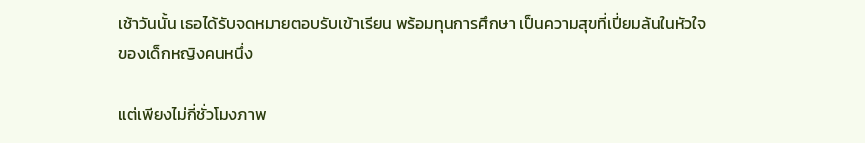เช้าวันนั้น เธอได้รับจดหมายตอบรับเข้าเรียน พร้อมทุนการศึกษา เป็นความสุขที่เปี่ยมล้นในหัวใจของเด็กหญิงคนหนึ่ง

แต่เพียงไม่กี่ชั่วโมงภาพ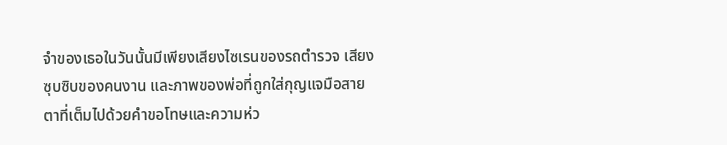จำของเธอในวันนั้นมีเพียงเสียงไซเรนของรถตำรวจ เสียงซุบซิบของคนงาน และภาพของพ่อที่ถูกใส่กุญแจมือสายตาที่เต็มไปด้วยคำขอโทษและความห่ว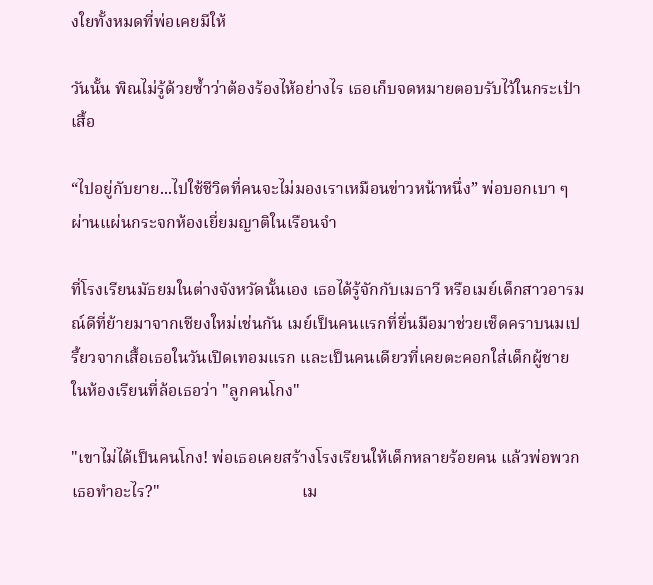งใยทั้งหมดที่พ่อเคยมีให้

วันนั้น พิณไม่รู้ด้วยซ้ำว่าต้องร้องไห้อย่างไร เธอเก็บจดหมายตอบรับไว้ในกระเป๋าเสื้อ

“ไปอยู่กับยาย...ไปใช้ชีวิตที่คนจะไม่มองเราเหมือนข่าวหน้าหนึ่ง” พ่อบอกเบา ๆ ผ่านแผ่นกระจกห้องเยี่ยมญาติในเรือนจำ

ที่โรงเรียนมัธยมในต่างจังหวัดนั้นเอง เธอได้รู้จักกับเมธาวี หรือเมย์เด็กสาวอารมณ์ดีที่ย้ายมาจากเชียงใหม่เช่นกัน เมย์เป็นคนแรกที่ยื่นมือมาช่วยเช็ดคราบนมเปรี้ยวจากเสื้อเธอในวันเปิดเทอมแรก และเป็นคนเดียวที่เคยตะคอกใส่เด็กผู้ชายในห้องเรียนที่ล้อเธอว่า "ลูกคนโกง"

"เขาไม่ได้เป็นคนโกง! พ่อเธอเคยสร้างโรงเรียนให้เด็กหลายร้อยคน แล้วพ่อพวกเธอทำอะไร?"                                  เม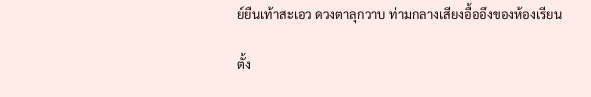ย์ยืนเท้าสะเอว ดวงตาลุกวาบ ท่ามกลางเสียงอื้ออึงของห้องเรียน

ตั้ง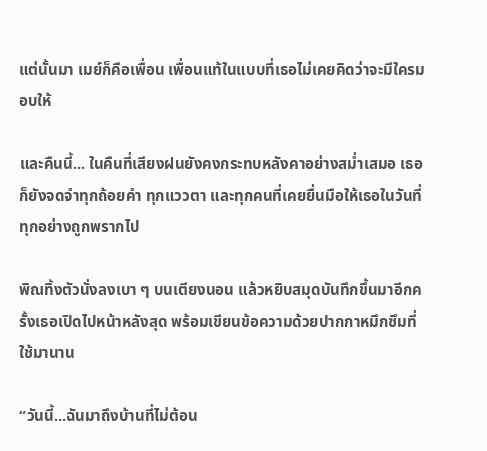แต่นั้นมา เมย์ก็คือเพื่อน เพื่อนแท้ในแบบที่เธอไม่เคยคิดว่าจะมีใครมอบให้

และคืนนี้... ในคืนที่เสียงฝนยังคงกระทบหลังคาอย่างสม่ำเสมอ เธอก็ยังจดจำทุกถ้อยคำ ทุกแววตา และทุกคนที่เคยยื่นมือให้เธอในวันที่ทุกอย่างถูกพรากไป

พิณทิ้งตัวนั่งลงเบา ๆ บนเตียงนอน แล้วหยิบสมุดบันทึกขึ้นมาอีกครั้งเธอเปิดไปหน้าหลังสุด พร้อมเขียนข้อความด้วยปากกาหมึกซึมที่ใช้มานาน

“วันนี้...ฉันมาถึงบ้านที่ไม่ต้อน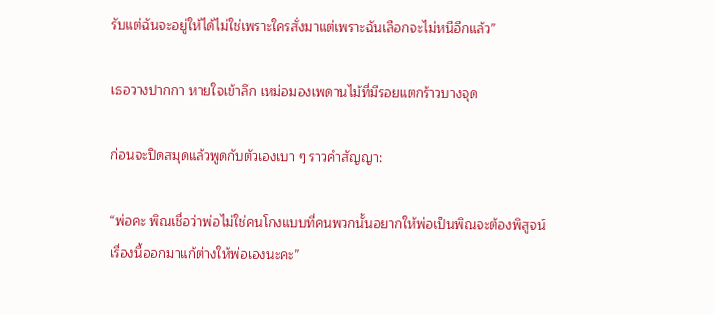รับแต่ฉันจะอยู่ให้ได้ไม่ใช่เพราะใครสั่งมาแต่เพราะฉันเลือกจะไม่หนีอีกแล้ว”

เธอวางปากกา หายใจเข้าลึก เหม่อมองเพดานไม้ที่มีรอยแตกร้าวบางจุด

ก่อนจะปิดสมุดแล้วพูดกับตัวเองเบา ๆ ราวคำสัญญา:

“พ่อคะ พิณเชื่อว่าพ่อไม่ใช่คนโกงแบบที่คนพวกนั้นอยากให้พ่อเป็นพิณจะต้องพิสูจน์เรื่องนี้ออกมาแก้ต่างให้พ่อเองนะคะ”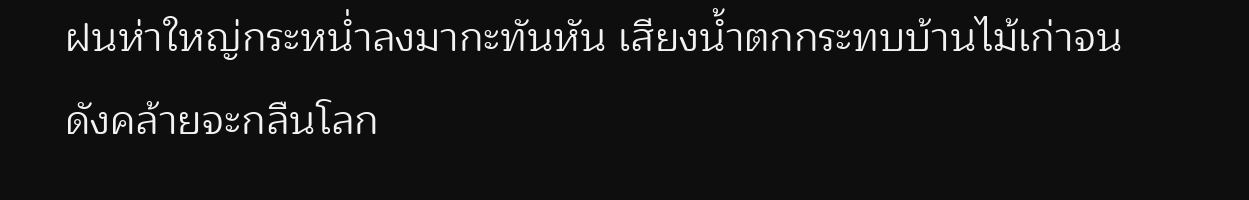ฝนห่าใหญ่กระหน่ำลงมากะทันหัน เสียงน้ำตกกระทบบ้านไม้เก่าจนดังคล้ายจะกลืนโลก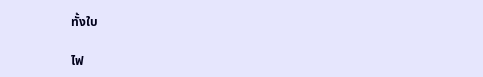ทั้งใบ

ไฟ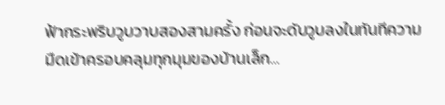ฟ้ากระพริบวูบวาบสองสามครั้ง ก่อนจะดับวูบลงในทันทีความมืดเข้าครอบคลุมทุกมุมของบ้านเล็ก…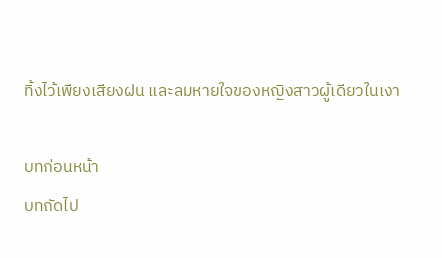ทิ้งไว้เพียงเสียงฝน และลมหายใจของหญิงสาวผู้เดียวในเงา

บทก่อนหน้า
บทถัดไป